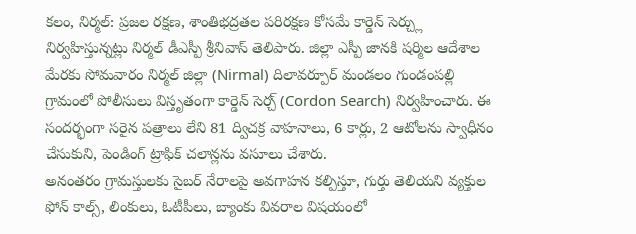కలం, నిర్మల్: ప్రజల రక్షణ, శాంతిభద్రతల పరిరక్షణ కోసమే కార్డెన్ సెర్చ్లు నిర్వహిస్తున్నట్లు నిర్మల్ డీఎస్పీ శ్రీనివాస్ తెలిపారు. జిల్లా ఎస్పీ జానకి షర్మిల ఆదేశాల మేరకు సోమవారం నిర్మల్ జిల్లా (Nirmal) దిలావర్పూర్ మండలం గుండంపల్లి గ్రామంలో పోలీసులు విస్తృతంగా కార్డెన్ సెర్చ్ (Cordon Search) నిర్వహించారు. ఈ సందర్భంగా సరైన పత్రాలు లేని 81 ద్విచక్ర వాహనాలు, 6 కార్లు, 2 ఆటోలను స్వాధీనం చేసుకుని, పెండింగ్ ట్రాఫిక్ చలాన్లను వసూలు చేశారు.
అనంతరం గ్రామస్తులకు సైబర్ నేరాలపై అవగాహన కల్పిస్తూ, గుర్తు తెలియని వ్యక్తుల ఫోన్ కాల్స్, లింకులు, ఓటీపీలు, బ్యాంకు వివరాల విషయంలో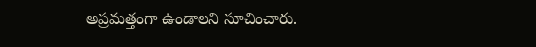అప్రమత్తంగా ఉండాలని సూచించారు.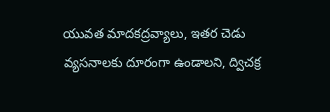యువత మాదకద్రవ్యాలు, ఇతర చెడు వ్యసనాలకు దూరంగా ఉండాలని, ద్విచక్ర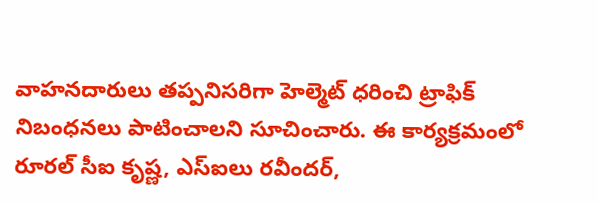వాహనదారులు తప్పనిసరిగా హెల్మెట్ ధరించి ట్రాఫిక్ నిబంధనలు పాటించాలని సూచించారు. ఈ కార్యక్రమంలో రూరల్ సీఐ కృష్ణ, ఎస్ఐలు రవీందర్,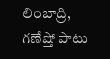లింబాద్రి, గణేష్తో పాటు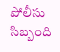పోలీసు సిబ్బంది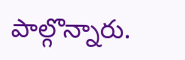పాల్గొన్నారు.